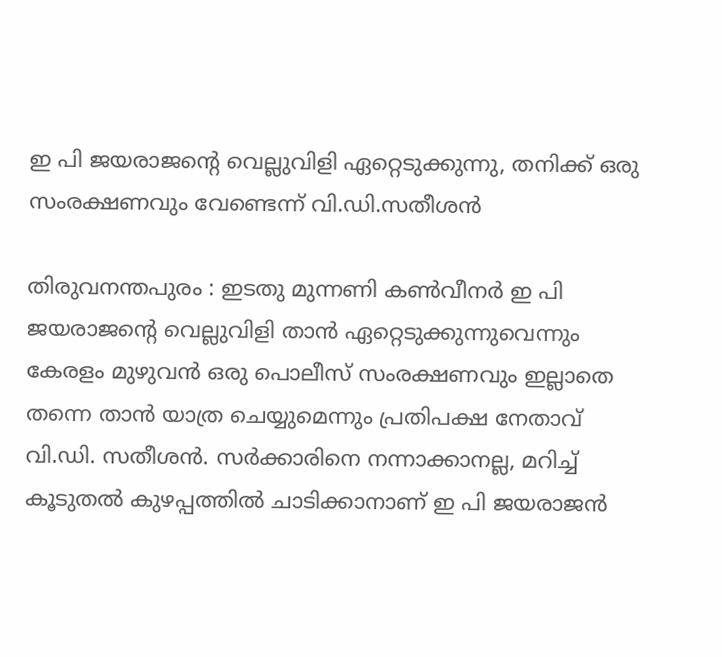ഇ പി ജയരാജന്റെ വെല്ലുവിളി ഏറ്റെടുക്കുന്നു, തനിക്ക് ഒരു സംരക്ഷണവും വേണ്ടെന്ന് വി.ഡി.സതീശന്‍

തിരുവനന്തപുരം : ഇടതു മുന്നണി കണ്‍വീനര്‍ ഇ പി ജയരാജന്റെ വെല്ലുവിളി താന്‍ ഏറ്റെടുക്കുന്നുവെന്നും കേരളം മുഴുവന്‍ ഒരു പൊലീസ് സംരക്ഷണവും ഇല്ലാതെ തന്നെ താന്‍ യാത്ര ചെയ്യുമെന്നും പ്രതിപക്ഷ നേതാവ് വി.ഡി. സതീശന്‍. സര്‍ക്കാരിനെ നന്നാക്കാനല്ല, മറിച്ച് കൂടുതല്‍ കുഴപ്പത്തില്‍ ചാടിക്കാനാണ് ഇ പി ജയരാജന്‍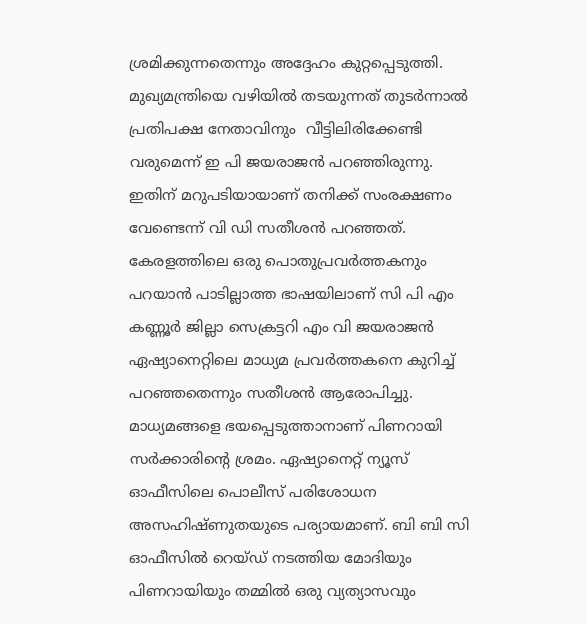ശ്രമിക്കുന്നതെന്നും അദ്ദേഹം കുറ്റപ്പെടുത്തി. മുഖ്യമന്ത്രിയെ വഴിയില്‍ തടയുന്നത് തുടര്‍ന്നാല്‍ പ്രതിപക്ഷ നേതാവിനും  വീട്ടിലിരിക്കേണ്ടി വരുമെന്ന് ഇ പി ജയരാജന്‍ പറഞ്ഞിരുന്നു. ഇതിന് മറുപടിയായാണ് തനിക്ക് സംരക്ഷണം വേണ്ടെന്ന് വി ഡി സതീശന്‍ പറഞ്ഞത്.
കേരളത്തിലെ ഒരു പൊതുപ്രവര്‍ത്തകനും പറയാന്‍ പാടില്ലാത്ത ഭാഷയിലാണ് സി പി എം കണ്ണൂര്‍ ജില്ലാ സെക്രട്ടറി എം വി ജയരാജന്‍ ഏഷ്യാനെറ്റിലെ മാധ്യമ പ്രവര്‍ത്തകനെ കുറിച്ച് പറഞ്ഞതെന്നും സതീശന്‍ ആരോപിച്ചു. മാധ്യമങ്ങളെ ഭയപ്പെടുത്താനാണ് പിണറായി സര്‍ക്കാരിന്റെ ശ്രമം. ഏഷ്യാനെറ്റ് ന്യൂസ് ഓഫീസിലെ പൊലീസ് പരിശോധന അസഹിഷ്ണുതയുടെ പര്യായമാണ്. ബി ബി സി ഓഫീസില്‍ റെയ്ഡ് നടത്തിയ മോദിയും പിണറായിയും തമ്മില്‍ ഒരു വ്യത്യാസവും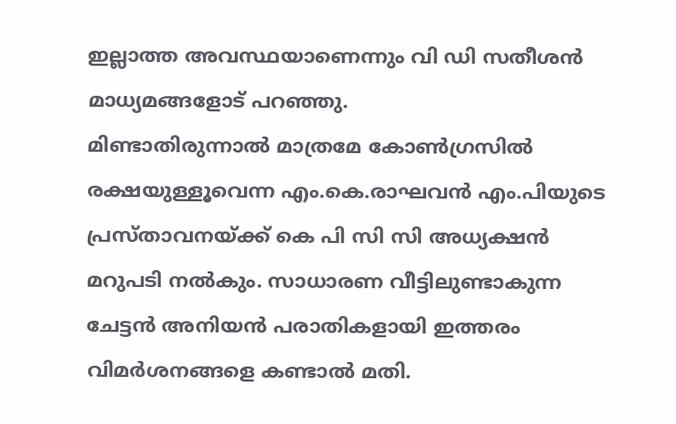ഇല്ലാത്ത അവസ്ഥയാണെന്നും വി ഡി സതീശന്‍ മാധ്യമങ്ങളോട് പറഞ്ഞു.
മിണ്ടാതിരുന്നാല്‍ മാത്രമേ കോണ്‍ഗ്രസില്‍ രക്ഷയുള്ളൂവെന്ന എം.കെ.രാഘവന്‍ എം.പിയുടെ പ്രസ്താവനയ്ക്ക് കെ പി സി സി അധ്യക്ഷന്‍ മറുപടി നല്‍കും. സാധാരണ വീട്ടിലുണ്ടാകുന്ന ചേട്ടന്‍ അനിയന്‍ പരാതികളായി ഇത്തരം വിമര്‍ശനങ്ങളെ കണ്ടാല്‍ മതി.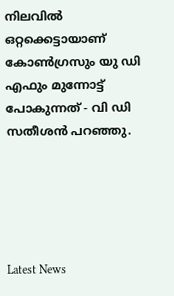നിലവില്‍ ഒറ്റക്കെട്ടായാണ് കോണ്‍ഗ്രസും യു ഡി എഫും മുന്നോട്ട് പോകുന്നത് - വി ഡി സതീശന്‍ പറഞ്ഞു.





Latest News